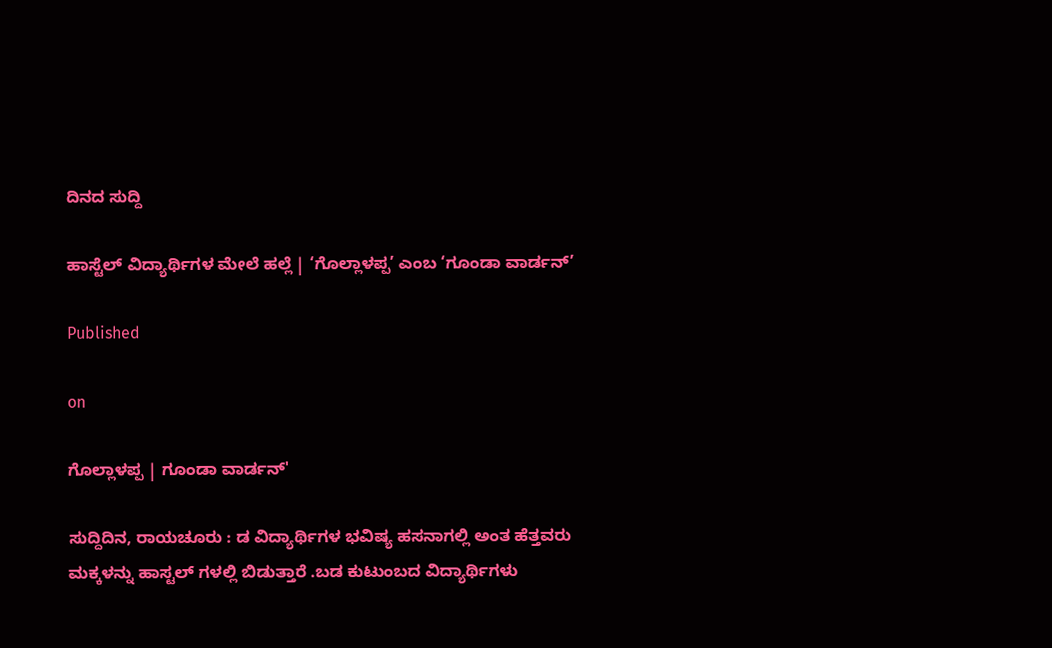ದಿನದ ಸುದ್ದಿ

ಹಾಸ್ಟೆಲ್ ವಿದ್ಯಾರ್ಥಿಗಳ ಮೇಲೆ ಹಲ್ಲೆ | ‘ಗೊಲ್ಲಾಳಪ್ಪ’ ಎಂಬ ‘ಗೂಂಡಾ ವಾರ್ಡನ್’

Published

on

ಗೊಲ್ಲಾಳಪ್ಪ | ಗೂಂಡಾ ವಾರ್ಡನ್'

ಸುದ್ದಿದಿನ, ರಾಯಚೂರು : ಡ ವಿದ್ಯಾರ್ಥಿಗಳ ಭವಿಷ್ಯ ಹಸನಾಗಲ್ಲಿ ಅಂತ ಹೆತ್ತವರು ಮಕ್ಕಳನ್ನು ಹಾಸ್ಟಲ್ ಗಳಲ್ಲಿ ಬಿಡುತ್ತಾರೆ .ಬಡ ಕುಟುಂಬದ‌ ವಿದ್ಯಾರ್ಥಿಗಳು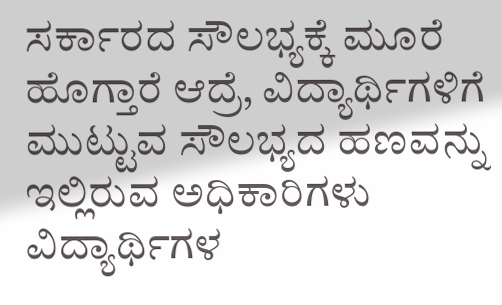ಸರ್ಕಾರದ ಸೌಲಭ್ಯಕ್ಕೆ ಮೂರೆ ಹೊಗ್ತಾರೆ ಆದ್ರೆ, ವಿದ್ಯಾರ್ಥಿಗಳಿಗೆ ಮುಟ್ಟುವ ಸೌಲಭ್ಯದ ಹಣವನ್ನು ಇಲ್ಲಿರುವ ಅಧಿಕಾರಿಗಳು ವಿದ್ಯಾರ್ಥಿಗಳ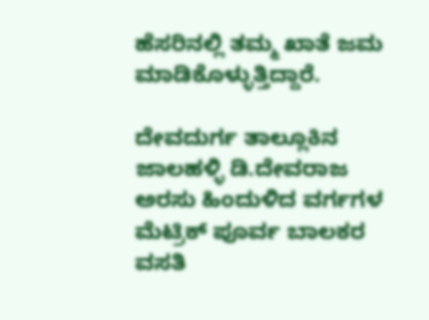ಹೆಸರಿನಲ್ಲಿ ತಮ್ಮ ಖಾತೆ ಜಮ ಮಾಡಿಕೊಳ್ಳುತ್ತಿದ್ದಾರೆ.

ದೇವದುರ್ಗ ತಾಲ್ಲೂಕಿನ ಜಾಲಹಳ್ಳಿ ಡಿ.ದೇವರಾಜ ಅರಸು ಹಿಂದುಳಿದ ವರ್ಗಗಳ ಮೆಟ್ರಿಕ್ ಪೂರ್ವ ಬಾಲಕರ ವಸತಿ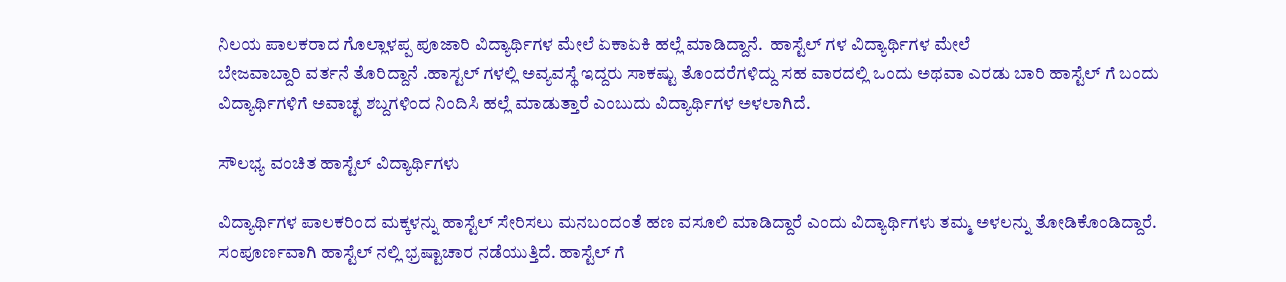ನಿಲಯ ಪಾಲಕರಾದ ಗೊಲ್ಲಾಳಪ್ಪ ಪೂಜಾರಿ ವಿದ್ಯಾರ್ಥಿಗಳ ಮೇಲೆ ಏಕಾಏಕಿ ಹಲ್ಲೆ ಮಾಡಿದ್ದಾನೆ.  ಹಾಸ್ಟೆಲ್ ಗಳ ವಿದ್ಯಾರ್ಥಿಗಳ ಮೇಲೆ
ಬೇಜವಾಬ್ದಾರಿ ವರ್ತನೆ ತೊರಿದ್ದಾನೆ .ಹಾಸ್ಟಲ್ ಗಳಲ್ಲಿ ಅವ್ಯವಸ್ಥೆ ಇದ್ದರು ಸಾಕಷ್ಟು ತೊಂದರೆಗಳಿದ್ದು ಸಹ ವಾರದಲ್ಲಿ ಒಂದು ಅಥವಾ ಎರಡು ಬಾರಿ ಹಾಸ್ಟೆಲ್ ಗೆ ಬಂದು ವಿದ್ಯಾರ್ಥಿಗಳಿಗೆ ಅವಾಚ್ಛ ಶಬ್ದಗಳಿಂದ ನಿಂದಿಸಿ ಹಲ್ಲೆ ಮಾಡುತ್ತಾರೆ ಎಂಬುದು ವಿದ್ಯಾರ್ಥಿಗಳ ಅಳಲಾಗಿದೆ.

ಸೌಲಭ್ಯ ವಂಚಿತ ಹಾಸ್ಟೆಲ್ ವಿದ್ಯಾರ್ಥಿಗಳು

ವಿದ್ಯಾರ್ಥಿಗಳ ಪಾಲಕರಿಂದ ಮಕ್ಕಳನ್ನು ಹಾಸ್ಟೆಲ್ ಸೇರಿಸಲು ಮನಬಂದಂತೆ ಹಣ ವಸೂಲಿ ಮಾಡಿದ್ದಾರೆ ಎಂದು ವಿದ್ಯಾರ್ಥಿಗಳು ತಮ್ಮ ಅಳಲನ್ನು ತೋಡಿಕೊಂಡಿದ್ದಾರೆ. ಸಂಪೂರ್ಣವಾಗಿ ಹಾಸ್ಟೆಲ್ ನಲ್ಲಿ ಭ್ರಷ್ಟಾಚಾರ ನಡೆಯುತ್ತಿದೆ. ಹಾಸ್ಟೆಲ್ ಗೆ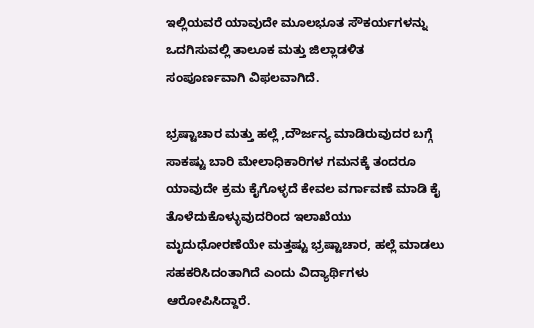ಇಲ್ಲಿಯವರೆ ಯಾವುದೇ ಮೂಲಭೂತ ಸೌಕರ್ಯಗಳನ್ನು ಒದಗಿಸುವಲ್ಲಿ ತಾಲೂಕ ಮತ್ತು ಜಿಲ್ಲಾಡಳಿತ ಸಂಪೂರ್ಣವಾಗಿ ವಿಫಲವಾಗಿದೆ.

ಭ್ರಷ್ಟಾಚಾರ ಮತ್ತು ಹಲ್ಲೆ ,ದೌರ್ಜನ್ಯ ಮಾಡಿರುವುದರ ಬಗ್ಗೆ ಸಾಕಷ್ಟು ಬಾರಿ ಮೇಲಾಧಿಕಾರಿಗಳ ಗಮನಕ್ಕೆ ತಂದರೂ ಯಾವುದೇ ಕ್ರಮ ಕೈಗೊಳ್ಳದೆ ಕೇವಲ ವರ್ಗಾವಣೆ ಮಾಡಿ ಕೈ ತೊಳೆದುಕೊಳ್ಳುವುದರಿಂದ ಇಲಾಖೆಯು ಮೃದುಧೋರಣೆಯೇ ಮತ್ತಷ್ಟು ಭ್ರಷ್ಟಾಚಾರ, ಹಲ್ಲೆ ಮಾಡಲು ಸಹಕರಿಸಿದಂತಾಗಿದೆ ಎಂದು ವಿದ್ಯಾರ್ಥಿಗಳು ಆರೋಪಿಸಿದ್ದಾರೆ.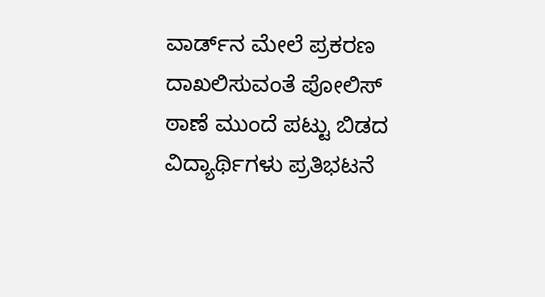ವಾರ್ಡ್‌ನ ಮೇಲೆ ಪ್ರಕರಣ ದಾಖಲಿಸುವಂತೆ ಪೋಲಿಸ್ ಠಾಣೆ ಮುಂದೆ ಪಟ್ಟು ಬಿಡದ ವಿದ್ಯಾರ್ಥಿಗಳು ಪ್ರತಿಭಟನೆ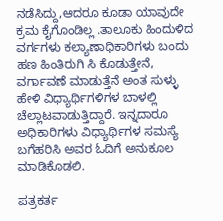ನಡೆಸಿದ್ದು,ಆದರೂ ಕೂಡಾ ಯಾವುದೇ ಕ್ರಮ‌ ಕೈಗೊಂಡಿಲ್ಲ .ತಾಲೂಕು ಹಿಂದುಳಿದ ವರ್ಗಗಳು ಕಲ್ಯಾಣಾಧಿಕಾರಿಗಳು ಬಂದು ಹಣ ಹಿಂತಿರುಗಿ ಸಿ ಕೊಡುತ್ತೇನೆ, ವರ್ಗಾವಣೆ ಮಾಡುತ್ತೆನೆ ಅಂತ ಸುಳ್ಳು ಹೇಳಿ ವಿಧ್ಯಾರ್ಥಿಗಳಿಗಳ ಬಾಳಲ್ಲಿ ಚೆಲ್ಲಾಟವಾಡುತ್ತಿದ್ದಾರೆ. ಇನ್ನದಾರೂ ಅಧಿಕಾರಿಗಳು ವಿಧ್ಯಾರ್ಥಿಗಳ ಸಮಸ್ಯೆ ಬಗೆಹರಿಸಿ ಅವರ ಓದಿಗೆ ಅನುಕೂಲ ಮಾಡಿಕೊಡಲಿ.

ಪತ್ರಕರ್ತ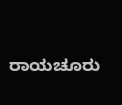ರಾಯಚೂರು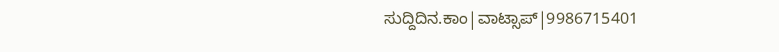ಸುದ್ದಿದಿನ.ಕಾಂ|ವಾಟ್ಸಾಪ್|9986715401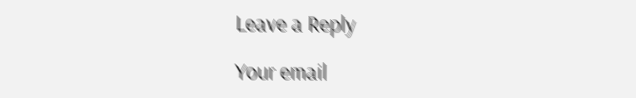Leave a Reply

Your email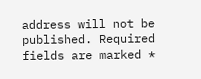address will not be published. Required fields are marked *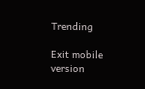Trending

Exit mobile version